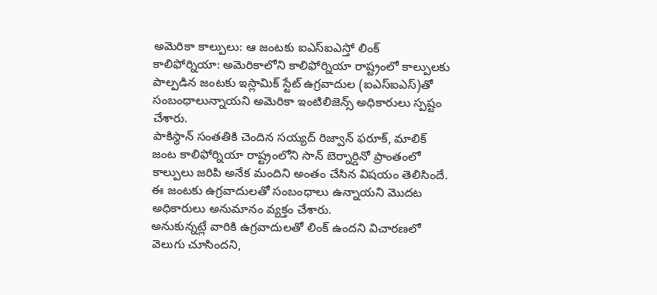అమెరికా కాల్పులు: ఆ జంటకు ఐఎస్ఐఎస్తో లింక్
కాలిఫోర్నియా: అమెరికాలోని కాలిఫోర్నియా రాష్ట్రంలో కాల్పులకు పాల్పడిన జంటకు ఇస్లామిక్ స్టేట్ ఉగ్రవాదుల (ఐఎస్ఐఎస్)తో సంబంధాలున్నాయని అమెరికా ఇంటిలిజెన్స్ అధికారులు స్పష్టం చేశారు.
పాకిస్థాన్ సంతతికి చెందిన సయ్యద్ రిజ్వాన్ ఫరూక్, మాలిక్ జంట కాలిఫోర్నియా రాష్ట్రంలోని సాన్ బెర్నార్డినో ప్రాంతంలో కాల్పులు జరిపి అనేక మందిని అంతం చేసిన విషయం తెలిసిందే. ఈ జంటకు ఉగ్రవాదులతో సంబంధాలు ఉన్నాయని మొదట అధికారులు అనుమానం వ్యక్తం చేశారు.
అనుకున్నట్లే వారికి ఉగ్రవాదులతో లింక్ ఉందని విచారణలో వెలుగు చూసిందని,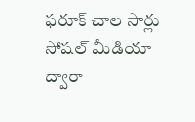ఫరూక్ చాల సార్లు సోషల్ మీడియా ద్వారా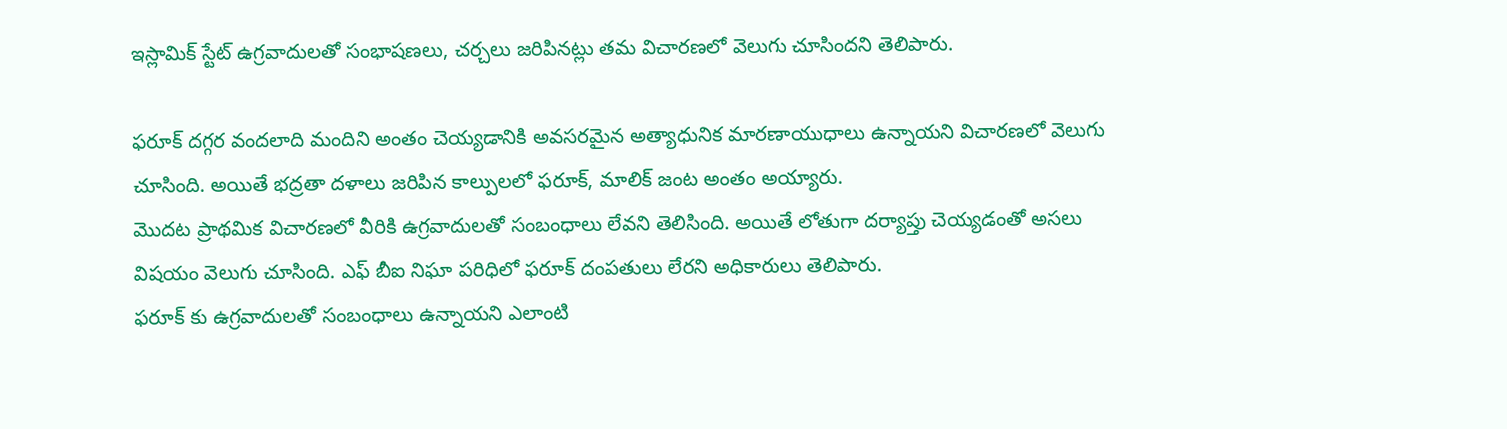ఇస్లామిక్ స్టేట్ ఉగ్రవాదులతో సంభాషణలు, చర్చలు జరిపినట్లు తమ విచారణలో వెలుగు చూసిందని తెలిపారు.

ఫరూక్ దగ్గర వందలాది మందిని అంతం చెయ్యడానికి అవసరమైన అత్యాధునిక మారణాయుధాలు ఉన్నాయని విచారణలో వెలుగు చూసింది. అయితే భద్రతా దళాలు జరిపిన కాల్పులలో ఫరూక్, మాలిక్ జంట అంతం అయ్యారు.
మొదట ప్రాథమిక విచారణలో వీరికి ఉగ్రవాదులతో సంబంధాలు లేవని తెలిసింది. అయితే లోతుగా దర్యాప్తు చెయ్యడంతో అసలు విషయం వెలుగు చూసింది. ఎఫ్ బీఐ నిఘా పరిధిలో ఫరూక్ దంపతులు లేరని అధికారులు తెలిపారు.
ఫరూక్ కు ఉగ్రవాదులతో సంబంధాలు ఉన్నాయని ఎలాంటి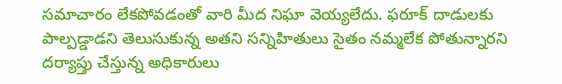సమాచారం లేకపోవడంతో వారి మీద నిఘా వెయ్యలేదు. ఫరూక్ దాడులకు పాల్పడ్డాడని తెలుసుకున్న అతని సన్నిహితులు సైతం నమ్మలేక పోతున్నారని దర్యాప్తు చేస్తున్న అధికారులు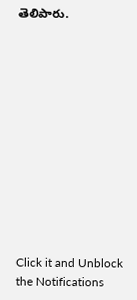తెలిపారు.












Click it and Unblock the Notifications